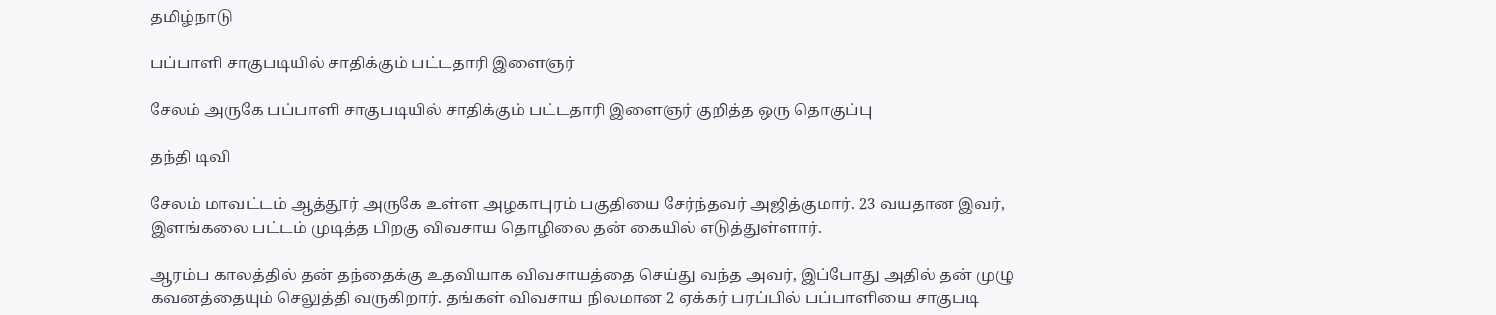தமிழ்நாடு

பப்பாளி சாகுபடியில் சாதிக்கும் பட்டதாரி இளைஞர்

சேலம் அருகே பப்பாளி சாகுபடியில் சாதிக்கும் பட்டதாரி இளைஞர் குறித்த ஒரு தொகுப்பு

தந்தி டிவி

சேலம் மாவட்டம் ஆத்தூர் அருகே உள்ள அழகாபுரம் பகுதியை சேர்ந்தவர் அஜித்குமார். 23 வயதான இவர், இளங்கலை பட்டம் முடித்த பிறகு விவசாய தொழிலை தன் கையில் எடுத்துள்ளார்.

ஆரம்ப காலத்தில் தன் தந்தைக்கு உதவியாக விவசாயத்தை செய்து வந்த அவர், இப்போது அதில் தன் முழு கவனத்தையும் செலுத்தி வருகிறார். தங்கள் விவசாய நிலமான 2 ஏக்கர் பரப்பில் பப்பாளியை சாகுபடி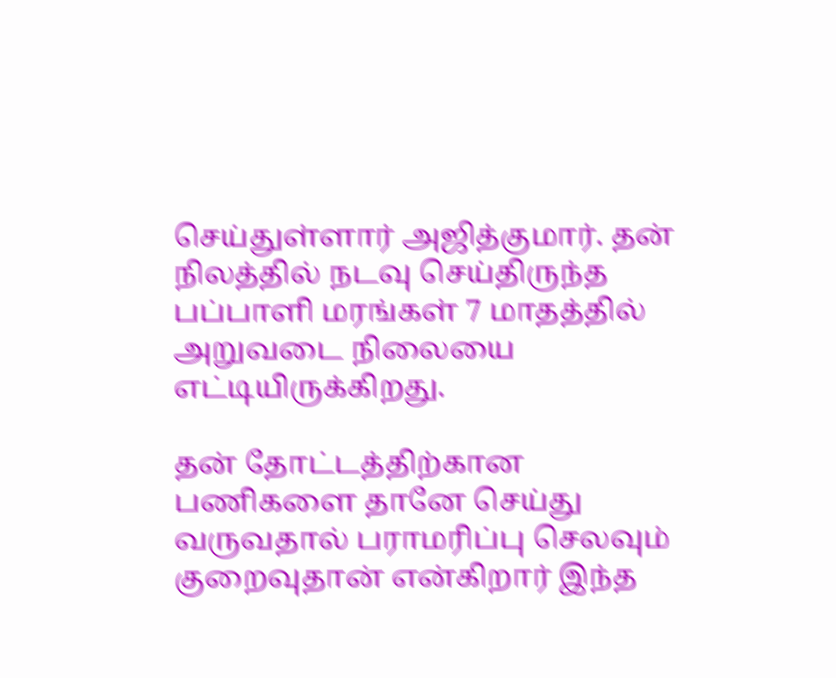செய்துள்ளார் அஜித்குமார். தன் நிலத்தில் நடவு செய்திருந்த பப்பாளி மரங்கள் 7 மாதத்தில் அறுவடை நிலையை எட்டியிருக்கிறது.

தன் தோட்டத்திற்கான பணிகளை தானே செய்து வருவதால் பராமரிப்பு செலவும் குறைவுதான் என்கிறார் இந்த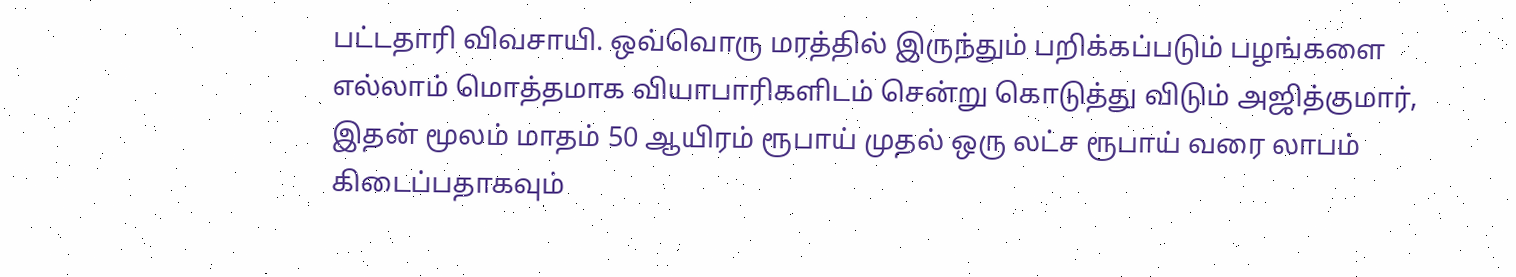பட்டதாரி விவசாயி. ஒவ்வொரு மரத்தில் இருந்தும் பறிக்கப்படும் பழங்களை எல்லாம் மொத்தமாக வியாபாரிகளிடம் சென்று கொடுத்து விடும் அஜித்குமார், இதன் மூலம் மாதம் 50 ஆயிரம் ரூபாய் முதல் ஒரு லட்ச ரூபாய் வரை லாபம் கிடைப்பதாகவும்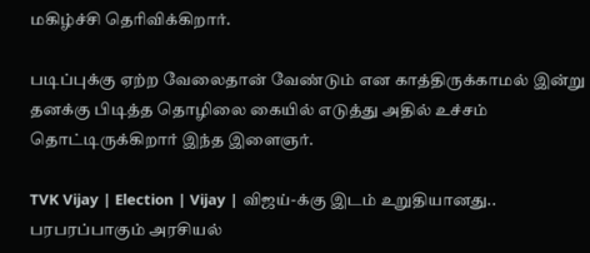மகிழ்ச்சி தெரிவிக்கிறார்.

படிப்புக்கு ஏற்ற வேலைதான் வேண்டும் என காத்திருக்காமல் இன்று தனக்கு பிடித்த தொழிலை கையில் எடுத்து அதில் உச்சம் தொட்டிருக்கிறார் இந்த இளைஞர்.

TVK Vijay | Election | Vijay | விஜய்-க்கு இடம் உறுதியானது.. பரபரப்பாகும் அரசியல்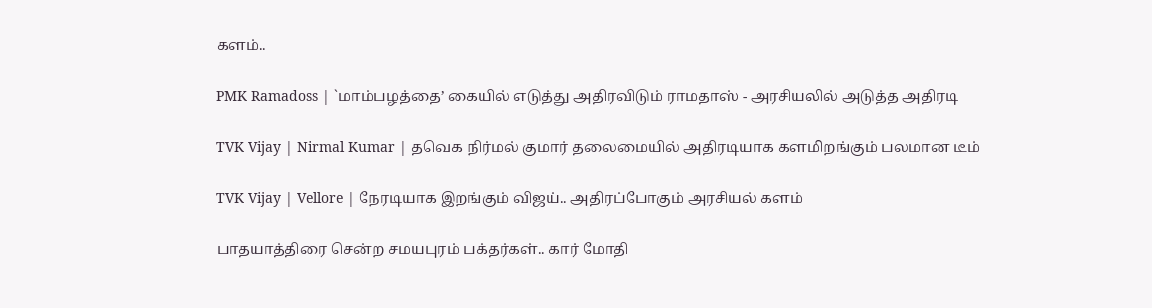களம்..

PMK Ramadoss | `மாம்பழத்தை’ கையில் எடுத்து அதிரவிடும் ராமதாஸ் - அரசியலில் அடுத்த அதிரடி

TVK Vijay | Nirmal Kumar | தவெக நிர்மல் குமார் தலைமையில் அதிரடியாக களமிறங்கும் பலமான டீம்

TVK Vijay | Vellore | நேரடியாக இறங்கும் விஜய்.. அதிரப்போகும் அரசியல் களம்

பாதயாத்திரை சென்ற சமயபுரம் பக்தர்கள்.. கார் மோதி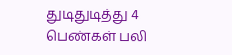துடிதுடித்து 4 பெண்கள் பலி